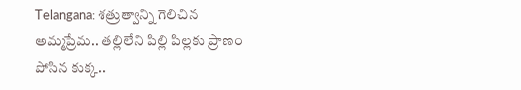Telangana: శత్రుత్వాన్ని గెలిచిన అమ్మప్రేమ.. తల్లిలేని పిల్లి పిల్లకు ప్రాణం పోసిన కుక్క..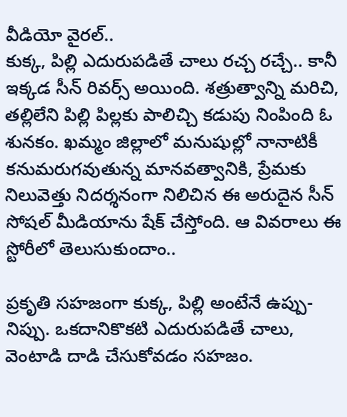వీడియో వైరల్..
కుక్క, పిల్లి ఎదురుపడితే చాలు రచ్చ రచ్చే.. కానీ ఇక్కడ సీన్ రివర్స్ అయింది. శత్రుత్వాన్ని మరిచి, తల్లిలేని పిల్లి పిల్లకు పాలిచ్చి కడుపు నింపింది ఓ శునకం. ఖమ్మం జిల్లాలో మనుషుల్లో నానాటికీ కనుమరుగవుతున్న మానవత్వానికి, ప్రేమకు నిలువెత్తు నిదర్శనంగా నిలిచిన ఈ అరుదైన సీన్ సోషల్ మీడియాను షేక్ చేస్తోంది. ఆ వివరాలు ఈ స్టోరీలో తెలుసుకుందాం..

ప్రకృతి సహజంగా కుక్క, పిల్లి అంటేనే ఉప్పు-నిప్పు. ఒకదానికొకటి ఎదురుపడితే చాలు, వెంటాడి దాడి చేసుకోవడం సహజం.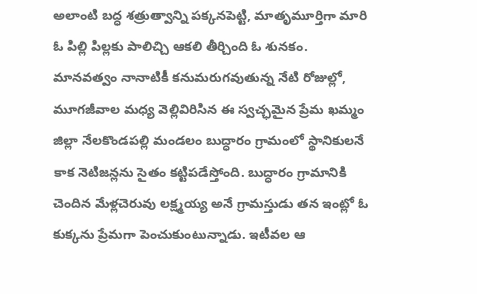అలాంటి బద్ధ శత్రుత్వాన్ని పక్కనపెట్టి, మాతృమూర్తిగా మారి ఓ పిల్లి పిల్లకు పాలిచ్చి ఆకలి తీర్చింది ఓ శునకం. మానవత్వం నానాటికీ కనుమరుగవుతున్న నేటి రోజుల్లో, మూగజీవాల మధ్య వెల్లివిరిసిన ఈ స్వచ్ఛమైన ప్రేమ ఖమ్మం జిల్లా నేలకొండపల్లి మండలం బుద్ధారం గ్రామంలో స్థానికులనే కాక నెటిజన్లను సైతం కట్టిపడేస్తోంది. బుద్ధారం గ్రామానికి చెందిన మేళ్లచెరువు లక్ష్మయ్య అనే గ్రామస్తుడు తన ఇంట్లో ఓ కుక్కను ప్రేమగా పెంచుకుంటున్నాడు. ఇటీవల ఆ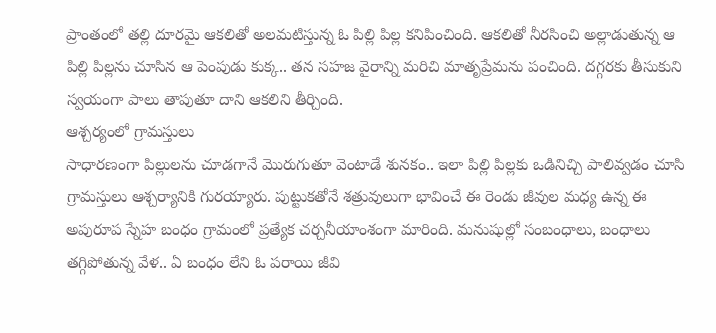ప్రాంతంలో తల్లి దూరమై ఆకలితో అలమటిస్తున్న ఓ పిల్లి పిల్ల కనిపించింది. ఆకలితో నీరసించి అల్లాడుతున్న ఆ పిల్లి పిల్లను చూసిన ఆ పెంపుడు కుక్క.. తన సహజ వైరాన్ని మరిచి మాతృప్రేమను పంచింది. దగ్గరకు తీసుకుని స్వయంగా పాలు తాపుతూ దాని ఆకలిని తీర్చింది.
ఆశ్చర్యంలో గ్రామస్తులు
సాధారణంగా పిల్లులను చూడగానే మొరుగుతూ వెంటాడే శునకం.. ఇలా పిల్లి పిల్లకు ఒడినిచ్చి పాలివ్వడం చూసి గ్రామస్తులు ఆశ్చర్యానికి గురయ్యారు. పుట్టుకతోనే శత్రువులుగా భావించే ఈ రెండు జీవుల మధ్య ఉన్న ఈ అపురూప స్నేహ బంధం గ్రామంలో ప్రత్యేక చర్చనీయాంశంగా మారింది. మనుషుల్లో సంబంధాలు, బంధాలు తగ్గిపోతున్న వేళ.. ఏ బంధం లేని ఓ పరాయి జీవి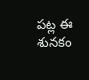పట్ల ఈ శునకం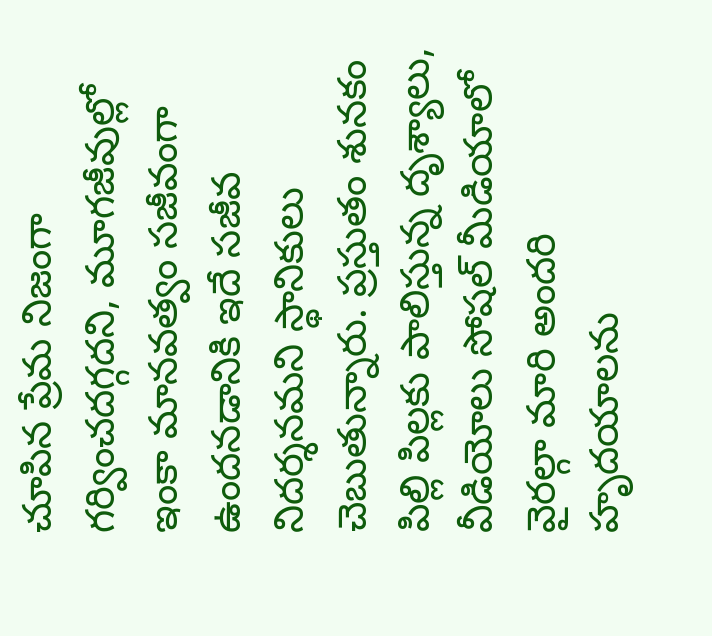చూపిన ప్రేమ నిజంగా గర్వించదగ్గదని, మూగజీవుల్లో ఇంకా మానవత్వం సజీవంగా ఉందనడానికి ఇదే సజీవ నిదర్శనమని స్థానికులు చెబుతున్నారు. ప్రస్తుతం శునకం పిల్లి పిల్లకు పాలిస్తున్న దృశ్యాలు, వీడియోలు సోషల్ మీడియాలో వైరల్గా మారి అందరి హృదయాలను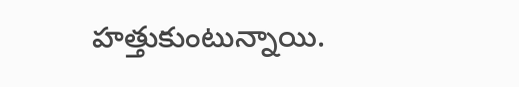హత్తుకుంటున్నాయి.